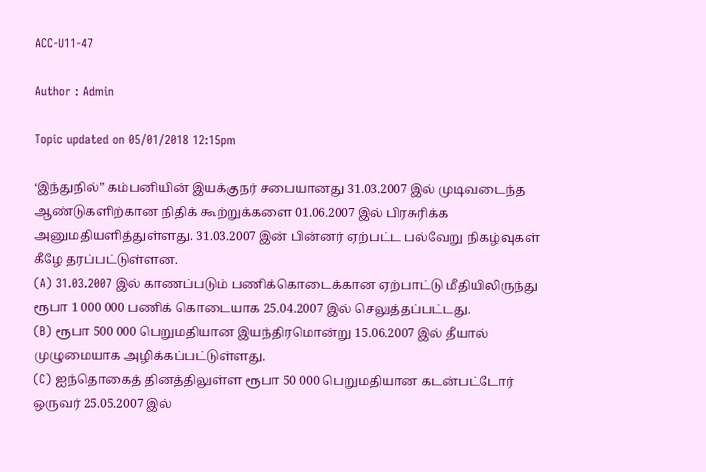ACC-U11-47

Author : Admin

Topic updated on 05/01/2018 12:15pm

‘இந்துநில்” கம்பனியின் இயக்குநர் சபையானது 31.03.2007 இல் முடிவடைந்த ஆண்டுகளிற்கான நிதிக் கூற்றுக்களை 01.06.2007 இல் பிரசுரிக்க அனுமதியளித்துள்ளது. 31.03.2007 இன் பின்னர் ஏற்பட்ட பல்வேறு நிகழ்வுகள் கீழே தரப்பட்டுள்ளன.
(A) 31.03.2007 இல் காணப்படும் பணிக்கொடைக்கான ஏற்பாட்டு மீதியிலிருந்து ரூபா 1 000 000 பணிக் கொடையாக 25.04.2007 இல் செலுத்தப்பட்டது.
(B) ரூபா 500 000 பெறுமதியான இயந்திரமொன்று 15.06.2007 இல் தீயால் முழுமையாக அழிக்கப்பட்டுள்ளது.
(C) ஐந்தொகைத் தினத்திலுள்ள ரூபா 50 000 பெறுமதியான கடன்பட்டோர் ஒருவர் 25.05.2007 இல்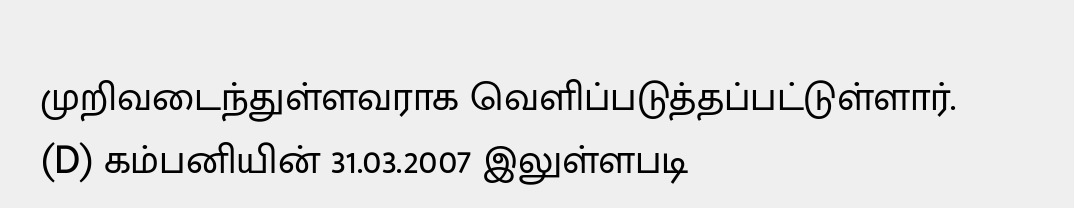முறிவடைந்துள்ளவராக வெளிப்படுத்தப்பட்டுள்ளார்.
(D) கம்பனியின் 31.03.2007 இலுள்ளபடி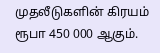முதலீடுகளின் கிரயம் ரூபா 450 000 ஆகும்.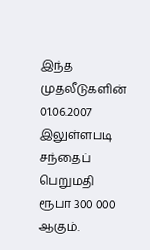இந்த முதலீடுகளின் 01.06.2007 இலுள்ளபடி சந்தைப் பெறுமதி ரூபா 300 000 ஆகும்.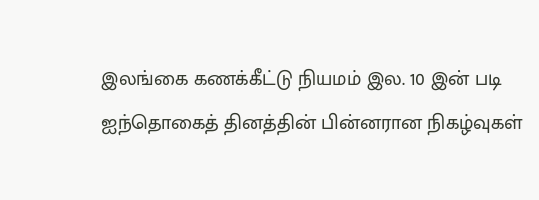இலங்கை கணக்கீட்டு நியமம் இல. 10 இன் படி ஐந்தொகைத் தினத்தின் பின்னரான நிகழ்வுகள்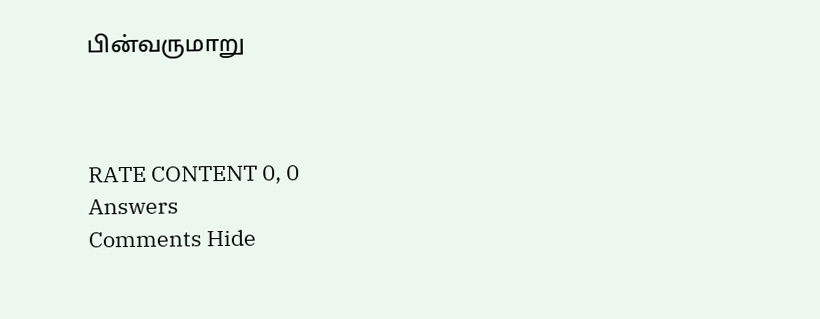பின்வருமாறு



RATE CONTENT 0, 0
Answers
Comments Hide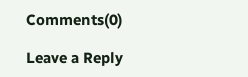Comments(0)

Leave a Reply